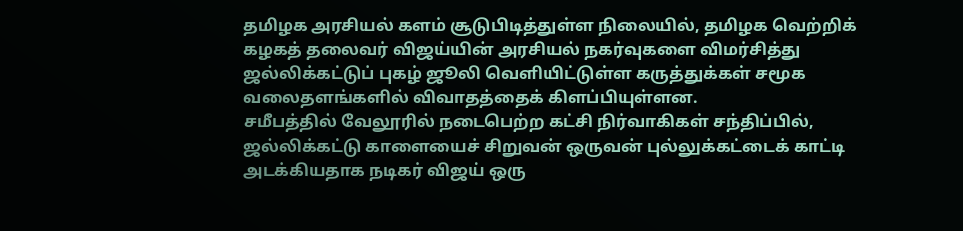தமிழக அரசியல் களம் சூடுபிடித்துள்ள நிலையில், தமிழக வெற்றிக் கழகத் தலைவர் விஜய்யின் அரசியல் நகர்வுகளை விமர்சித்து ஜல்லிக்கட்டுப் புகழ் ஜூலி வெளியிட்டுள்ள கருத்துக்கள் சமூக வலைதளங்களில் விவாதத்தைக் கிளப்பியுள்ளன.
சமீபத்தில் வேலூரில் நடைபெற்ற கட்சி நிர்வாகிகள் சந்திப்பில், ஜல்லிக்கட்டு காளையைச் சிறுவன் ஒருவன் புல்லுக்கட்டைக் காட்டி அடக்கியதாக நடிகர் விஜய் ஒரு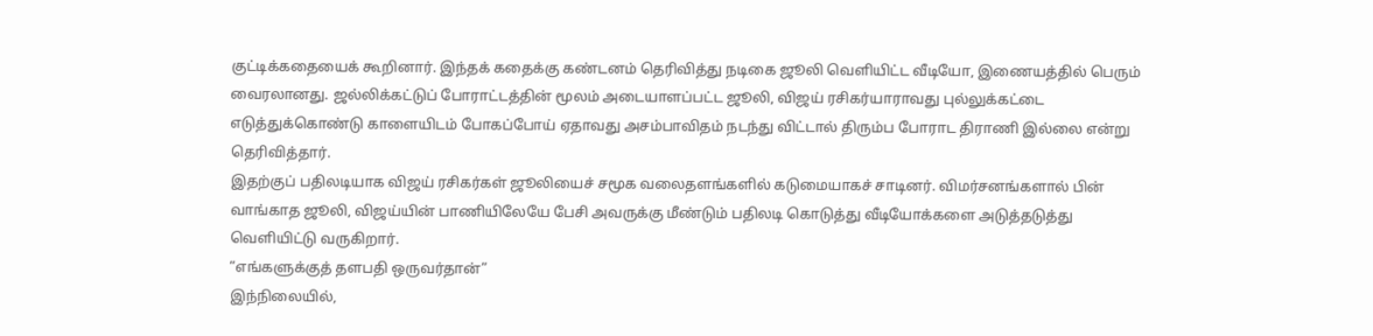குட்டிக்கதையைக் கூறினார். இந்தக் கதைக்கு கண்டனம் தெரிவித்து நடிகை ஜூலி வெளியிட்ட வீடியோ, இணையத்தில் பெரும் வைரலானது. ஜல்லிக்கட்டுப் போராட்டத்தின் மூலம் அடையாளப்பட்ட ஜூலி, விஜய் ரசிகர்யாராவது புல்லுக்கட்டை எடுத்துக்கொண்டு காளையிடம் போகப்போய் ஏதாவது அசம்பாவிதம் நடந்து விட்டால் திரும்ப போராட திராணி இல்லை என்று தெரிவித்தார்.
இதற்குப் பதிலடியாக விஜய் ரசிகர்கள் ஜூலியைச் சமூக வலைதளங்களில் கடுமையாகச் சாடினர். விமர்சனங்களால் பின் வாங்காத ஜூலி, விஜய்யின் பாணியிலேயே பேசி அவருக்கு மீண்டும் பதிலடி கொடுத்து வீடியோக்களை அடுத்தடுத்து வெளியிட்டு வருகிறார்.
“எங்களுக்குத் தளபதி ஒருவர்தான்”
இந்நிலையில்,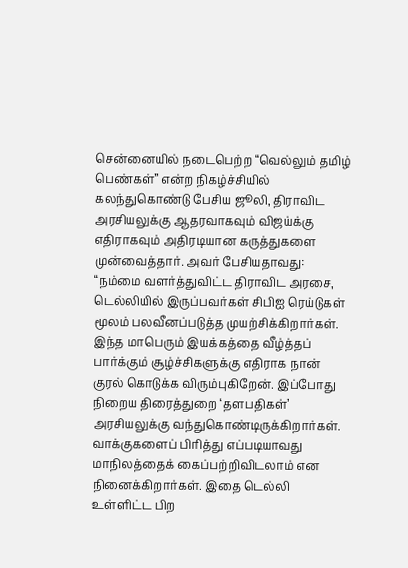சென்னையில் நடைபெற்ற “வெல்லும் தமிழ் பெண்கள்” என்ற நிகழ்ச்சியில் கலந்துகொண்டு பேசிய ஜூலி, திராவிட அரசியலுக்கு ஆதரவாகவும் விஜய்க்கு எதிராகவும் அதிரடியான கருத்துகளை முன்வைத்தார். அவர் பேசியதாவது:
“நம்மை வளர்த்துவிட்ட திராவிட அரசை, டெல்லியில் இருப்பவர்கள் சிபிஐ ரெய்டுகள் மூலம் பலவீனப்படுத்த முயற்சிக்கிறார்கள். இந்த மாபெரும் இயக்கத்தை வீழ்த்தப் பார்க்கும் சூழ்ச்சிகளுக்கு எதிராக நான் குரல் கொடுக்க விரும்புகிறேன். இப்போது நிறைய திரைத்துறை ‘தளபதிகள்’ அரசியலுக்கு வந்துகொண்டிருக்கிறார்கள். வாக்குகளைப் பிரித்து எப்படியாவது மாநிலத்தைக் கைப்பற்றிவிடலாம் என நினைக்கிறார்கள். இதை டெல்லி உள்ளிட்ட பிற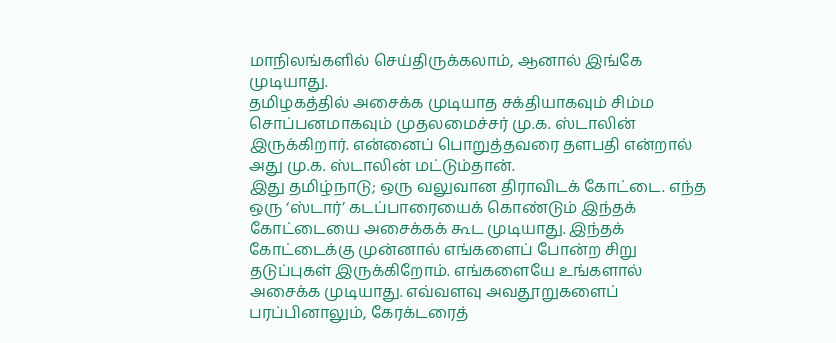மாநிலங்களில் செய்திருக்கலாம், ஆனால் இங்கே முடியாது.
தமிழகத்தில் அசைக்க முடியாத சக்தியாகவும் சிம்ம சொப்பனமாகவும் முதலமைச்சர் மு.க. ஸ்டாலின் இருக்கிறார். என்னைப் பொறுத்தவரை தளபதி என்றால் அது மு.க. ஸ்டாலின் மட்டும்தான்.
இது தமிழ்நாடு; ஒரு வலுவான திராவிடக் கோட்டை. எந்த ஒரு ‘ஸ்டார்’ கடப்பாரையைக் கொண்டும் இந்தக் கோட்டையை அசைக்கக் கூட முடியாது. இந்தக் கோட்டைக்கு முன்னால் எங்களைப் போன்ற சிறு தடுப்புகள் இருக்கிறோம். எங்களையே உங்களால் அசைக்க முடியாது. எவ்வளவு அவதூறுகளைப் பரப்பினாலும், கேரக்டரைத்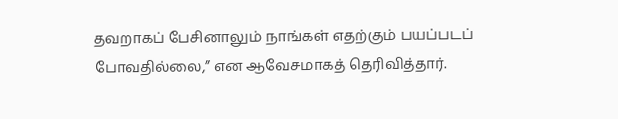தவறாகப் பேசினாலும் நாங்கள் எதற்கும் பயப்படப் போவதில்லை,” என ஆவேசமாகத் தெரிவித்தார்.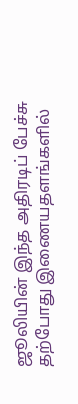ஜூலியின் இந்த அதிரடிப் பேச்சு தற்போது இணையதளங்களில்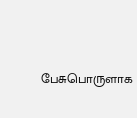பேசுபொருளாக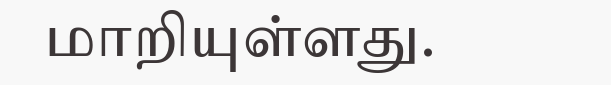மாறியுள்ளது.